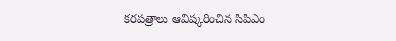కరపత్రాలు ఆవిష్కరించిన సిపిఎం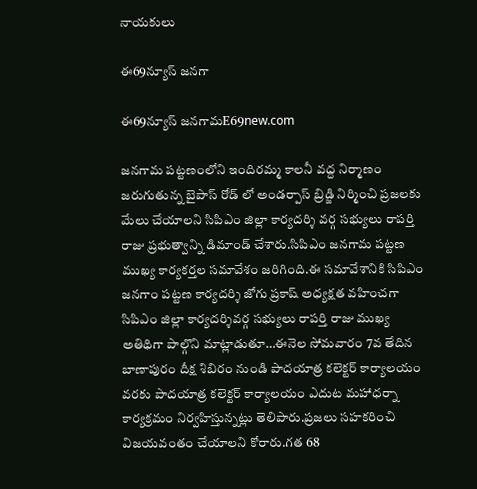నాయకులు

ఈ69న్యూస్ జనగా

ఈ69న్యూస్ జనగామE69new.com

జనగామ పట్టణంలోని ఇందిరమ్మ కాలనీ వద్ద నిర్మాణం జరుగుతున్న బైపాస్ రోడ్ లో అండర్పాస్ బ్రిడ్జి నిర్మించి ప్రజలకు మేలు చేయాలని సిపిఎం జిల్లా కార్యదర్శి వర్గ సభ్యులు రాపర్తి రాజు ప్రభుత్వాన్ని డిమాండ్ చేశారు.సిపిఎం జనగామ పట్టణ ముఖ్య కార్యకర్తల సమావేశం జరిగింది.ఈ సమావేశానికి సిపిఎం జనగాం పట్టణ కార్యదర్శి జోగు ప్రకాష్ అధ్యక్షత వహించగా సిపిఎం జిల్లా కార్యదర్శివర్గ సభ్యులు రాపర్తి రాజు ముఖ్య అతిథిగా పాల్గొని మాట్లాడుతూ…ఈనెల సోమవారం 7వ తేదిన బాణాపురం దీక్ష శిబిరం నుండి పాదయాత్ర కలెక్టర్ కార్యాలయం వరకు పాదయాత్ర కలెక్టర్ కార్యాలయం ఎదుట మహాధర్నా కార్యక్రమం నిర్వహిస్తున్నట్లు తెలిపారు.ప్రజలు సహకరించి విజయవంతం చేయాలని కోరారు.గత 68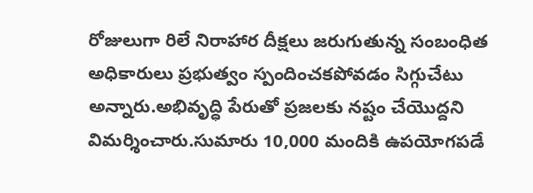రోజులుగా రిలే నిరాహార దీక్షలు జరుగుతున్న సంబంధిత అధికారులు ప్రభుత్వం స్పందించకపోవడం సిగ్గుచేటు అన్నారు.అభివృద్ధి పేరుతో ప్రజలకు నష్టం చేయొద్దని విమర్శించారు.సుమారు 10,000 మందికి ఉపయోగపడే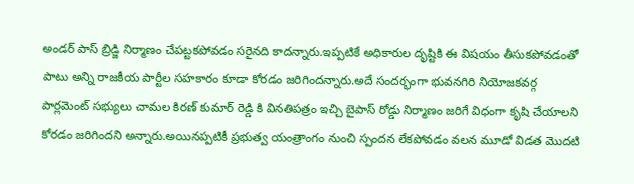అండర్ పాస్ బ్రిడ్జి నిర్మాణం చేపట్టకపోవడం సరైనది కాదన్నారు.ఇప్పటికే అధికారుల దృష్టికి ఈ విషయం తీసుకపోవడంతో పాటు అన్ని రాజకీయ పార్టీల సహకారం కూడా కోరడం జరిగిందన్నారు.అదే సందర్భంగా భువనగిరి నియోజకవర్గ పార్లమెంట్ సభ్యులు చామల కిరణ్ కుమార్ రెడ్డి కి వినతిపత్రం ఇచ్చి బైపాస్ రోడ్డు నిర్మాణం జరిగే విధంగా కృషి చేయాలని కోరడం జరిగిందని అన్నారు.అయినప్పటికీ ప్రభుత్వ యంత్రాంగం నుంచి స్పందన లేకపోవడం వలన మూడో విడత మొదటి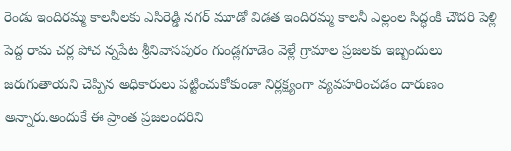రెండు ఇందిరమ్మ కాలనీలకు ఎసిరెడ్డి నగర్ మూడో విడత ఇందిరమ్మ కాలనీ ఎల్లంల సిద్ధంకి చౌదరి పెళ్లి పెద్ద రామ చర్ల పోచ న్నపేట శ్రీనివాసపురం గుండ్లగూడెం వెళ్లే గ్రామాల ప్రజలకు ఇబ్బందులు జరుగుతాయని చెప్పిన అధికారులు పట్టించుకోకుండా నిర్లక్ష్యంగా వ్యవహరించడం దారుణం అన్నారు.అందుకే ఈ ప్రాంత ప్రజలందరిని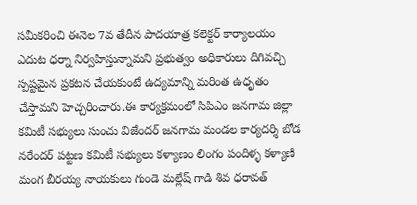సమీకరించి ఈనెల 7వ తేదీన పాదయాత్ర కలెక్టర్ కార్యాలయం ఎదుట ధర్నా నిర్వహిస్తున్నామని ప్రభుత్వం అధికారులు దిగివచ్చి స్పష్టమైన ప్రకటన చేయకుంటే ఉద్యమాన్ని మరింత ఉధృతం చేస్తామని హెచ్చరించారు.ఈ కార్యక్రమంలో సిపిఎం జనగామ జిల్లా కమిటీ సభ్యులు సుంచు విజేందర్ జనగామ మండల కార్యదర్శి బోడ నరేందర్ పట్టణ కమిటీ సభ్యులు కళ్యాణం లింగం పందిళ్ళ కళ్యాణి మంగ బీరయ్య నాయకులు గుండె మల్లేష్ గాడి శివ ధరావత్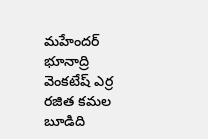మహేందర్ భూనాద్రి వెంకటేష్ ఎర్ర రజిత కమల బూడిది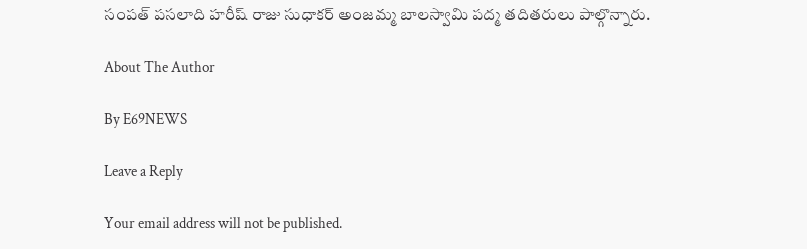సంపత్ పసలాది హరీష్ రాజు సుధాకర్ అంజమ్మ బాలస్వామి పద్మ తదితరులు పాల్గొన్నారు.

About The Author

By E69NEWS

Leave a Reply

Your email address will not be published.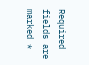Required fields are marked *